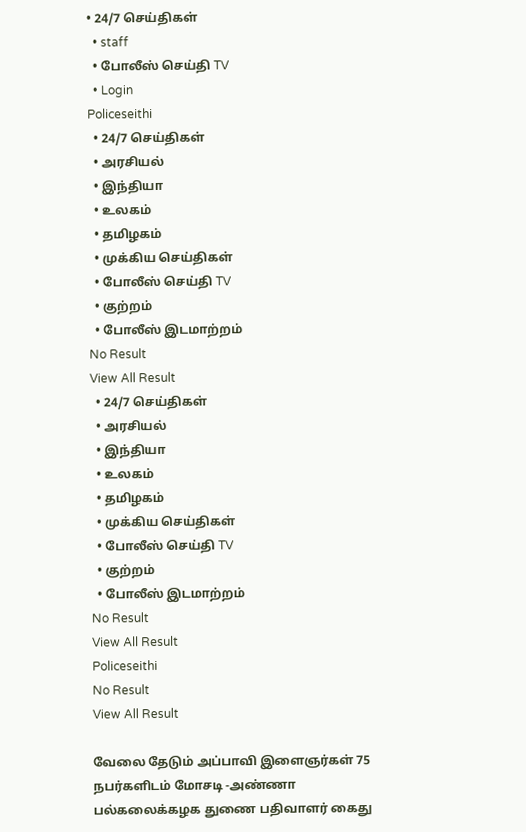• 24/7 செய்திகள்
  • staff
  • போலீஸ் செய்தி TV
  • Login
Policeseithi
  • 24/7 செய்திகள்
  • அரசியல்
  • இந்தியா
  • உலகம்
  • தமிழகம்
  • முக்கிய செய்திகள்
  • போலீஸ் செய்தி TV
  • குற்றம்
  • போலீஸ் இடமாற்றம்
No Result
View All Result
  • 24/7 செய்திகள்
  • அரசியல்
  • இந்தியா
  • உலகம்
  • தமிழகம்
  • முக்கிய செய்திகள்
  • போலீஸ் செய்தி TV
  • குற்றம்
  • போலீஸ் இடமாற்றம்
No Result
View All Result
Policeseithi
No Result
View All Result

வேலை தேடும் அப்பாவி இளைஞர்கள் 75 நபர்களிடம் மோசடி -அண்ணா பல்கலைக்கழக துணை பதிவாளர் கைது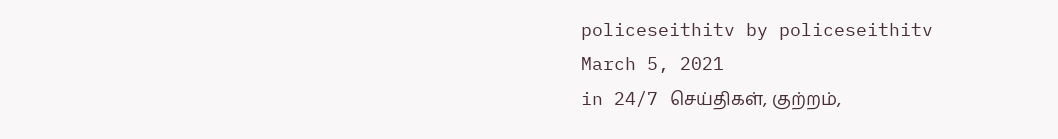policeseithitv by policeseithitv
March 5, 2021
in 24/7 செய்திகள், குற்றம்,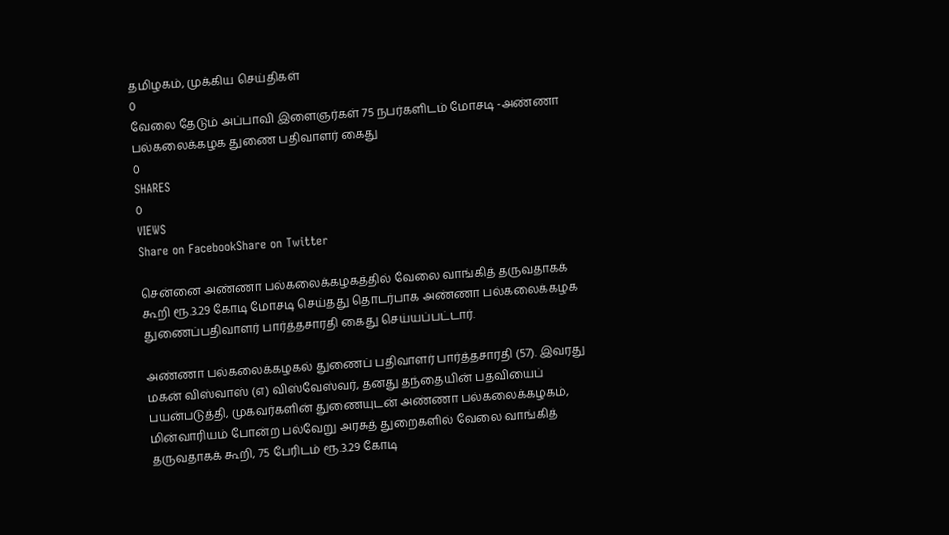தமிழகம், முக்கிய செய்திகள்
0
வேலை தேடும் அப்பாவி இளைஞர்கள் 75 நபர்களிடம் மோசடி -அண்ணா பல்கலைக்கழக துணை பதிவாளர் கைது
0
SHARES
0
VIEWS
Share on FacebookShare on Twitter

சென்னை அண்ணா பல்கலைக்கழகத்தில் வேலை வாங்கித் தருவதாகக் கூறி ரூ.3.29 கோடி மோசடி செய்தது தொடர்பாக அண்ணா பல்கலைக்கழக துணைப்பதிவாளர் பார்த்தசாரதி கைது செய்யப்பட்டார்.

அண்ணா பல்கலைக்கழகல் துணைப் பதிவாளர் பார்த்தசாரதி (57). இவரது மகன் விஸ்வாஸ் (எ) விஸ்வேஸ்வர், தனது தந்தையின் பதவியைப் பயன்படுத்தி, முகவர்களின் துணையுடன் அண்ணா பல்கலைக்கழகம், மின்வாரியம் போன்ற பல்வேறு அரசுத் துறைகளில் வேலை வாங்கித் தருவதாகக் கூறி, 75 பேரிடம் ரூ.3.29 கோடி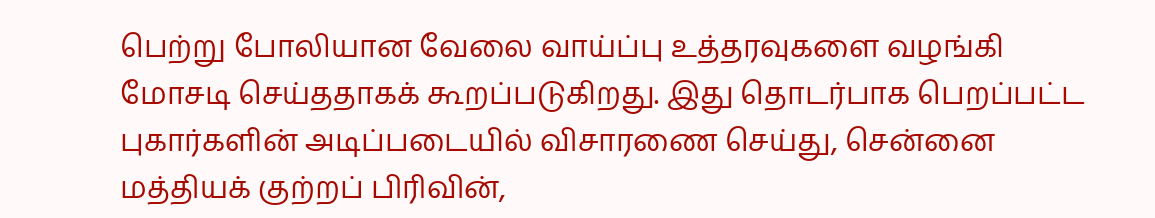பெற்று போலியான வேலை வாய்ப்பு உத்தரவுகளை வழங்கி மோசடி செய்ததாகக் கூறப்படுகிறது. இது தொடர்பாக பெறப்பட்ட புகார்களின் அடிப்படையில் விசாரணை செய்து, சென்னை மத்தியக் குற்றப் பிரிவின்,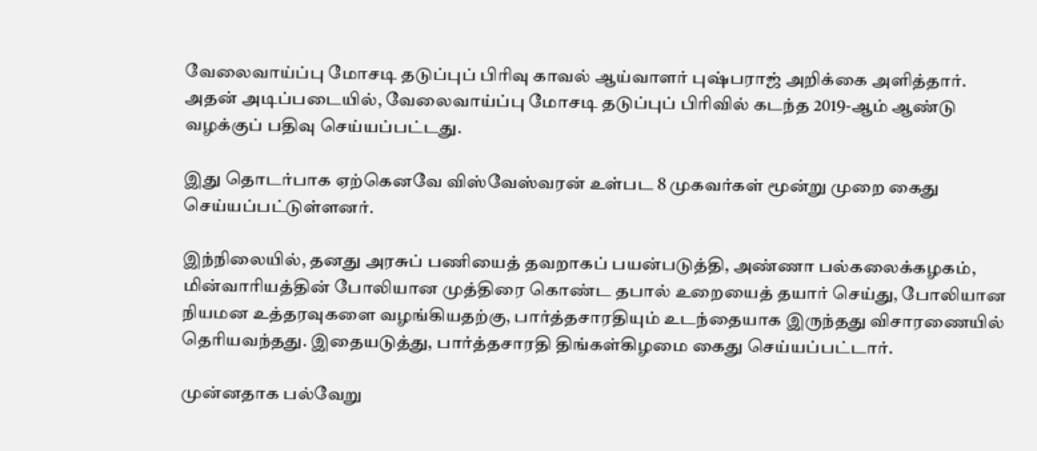வேலைவாய்ப்பு மோசடி தடுப்புப் பிரிவு காவல் ஆய்வாளர் புஷ்பராஜ் அறிக்கை அளித்தார். அதன் அடிப்படையில், வேலைவாய்ப்பு மோசடி தடுப்புப் பிரிவில் கடந்த 2019-ஆம் ஆண்டு வழக்குப் பதிவு செய்யப்பட்டது.

இது தொடர்பாக ஏற்கெனவே விஸ்வேஸ்வரன் உள்பட 8 முகவர்கள் மூன்று முறை கைது செய்யப்பட்டுள்ளனர்.

இந்நிலையில், தனது அரசுப் பணியைத் தவறாகப் பயன்படுத்தி, அண்ணா பல்கலைக்கழகம், மின்வாரியத்தின் போலியான முத்திரை கொண்ட தபால் உறையைத் தயார் செய்து, போலியான நியமன உத்தரவுகளை வழங்கியதற்கு, பார்த்தசாரதியும் உடந்தையாக இருந்தது விசாரணையில் தெரியவந்தது. இதையடுத்து, பார்த்தசாரதி திங்கள்கிழமை கைது செய்யப்பட்டார்.

முன்னதாக பல்வேறு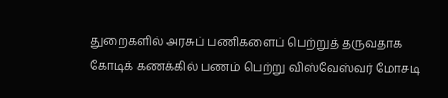துறைகளில் அரசுப் பணிகளைப் பெற்றுத் தருவதாக கோடிக் கணக்கில் பணம் பெற்று விஸ்வேஸ்வர் மோசடி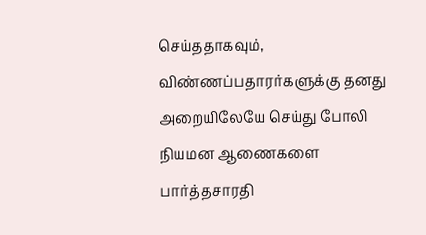செய்ததாகவும், விண்ணப்பதாரர்களுக்கு தனது அறையிலேயே செய்து போலி நியமன ஆணைகளை பார்த்தசாரதி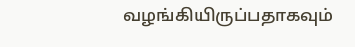வழங்கியிருப்பதாகவும்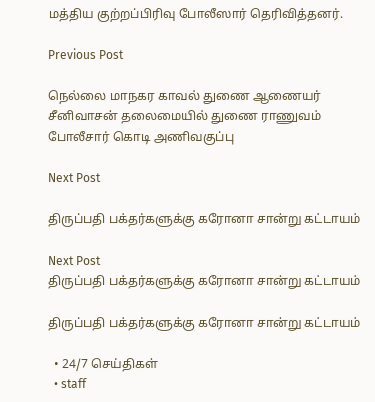மத்திய குற்றப்பிரிவு போலீஸார் தெரிவித்தனர்.

Previous Post

நெல்லை மாநகர காவல் துணை ஆணையர் சீனிவாசன் தலைமையில் துணை ராணுவம் போலீசார் கொடி அணிவகுப்பு

Next Post

திருப்பதி பக்தர்களுக்கு கரோனா சான்று கட்டாயம்

Next Post
திருப்பதி பக்தர்களுக்கு கரோனா சான்று கட்டாயம்

திருப்பதி பக்தர்களுக்கு கரோனா சான்று கட்டாயம்

  • 24/7 செய்திகள்
  • staff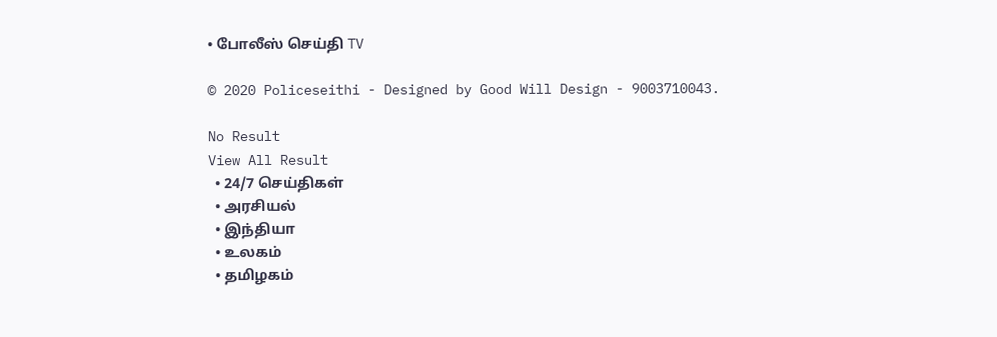• போலீஸ் செய்தி TV

© 2020 Policeseithi - Designed by Good Will Design - 9003710043.

No Result
View All Result
  • 24/7 செய்திகள்
  • அரசியல்
  • இந்தியா
  • உலகம்
  • தமிழகம்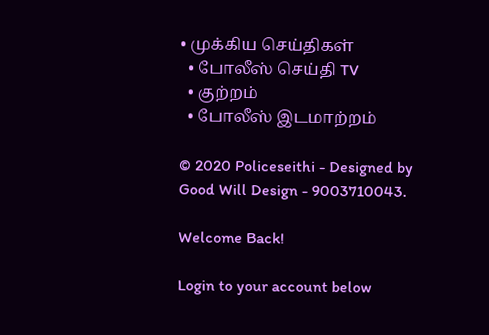• முக்கிய செய்திகள்
  • போலீஸ் செய்தி TV
  • குற்றம்
  • போலீஸ் இடமாற்றம்

© 2020 Policeseithi - Designed by Good Will Design - 9003710043.

Welcome Back!

Login to your account below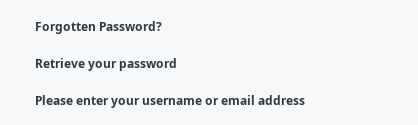Forgotten Password?

Retrieve your password

Please enter your username or email address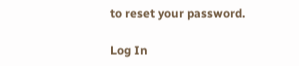to reset your password.

Log In